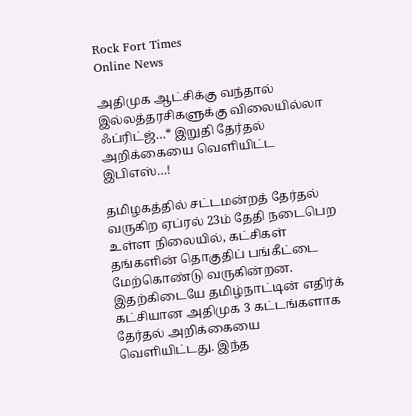Rock Fort Times
Online News

அதிமுக ஆட்சிக்கு வந்தால் இல்லத்தரசிகளுக்கு விலையில்லா ஃப்ரிட்ஜ்…* இறுதி தேர்தல் அறிக்கையை வெளியிட்ட இபிஎஸ்…!

தமிழகத்தில் சட்டமன்றத் தேர்தல் வருகிற ஏப்ரல் 23ம் தேதி நடைபெற உள்ள நிலையில், கட்சிகள் தங்களின் தொகுதிப் பங்கீட்டை மேற்கொண்டு வருகின்றன. இதற்கிடையே தமிழ்நாட்டின் எதிர்க் கட்சியான அதிமுக 3 கட்டங்களாக தேர்தல் அறிக்கையை வெளியிட்டது. இந்த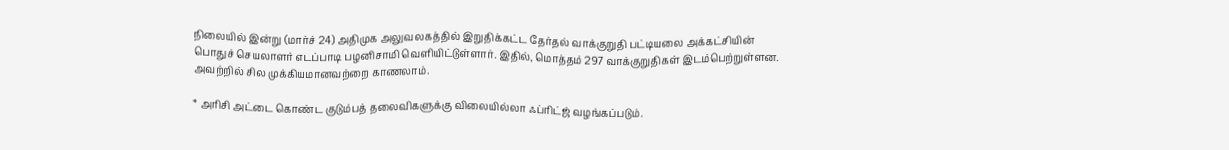நிலையில் இன்று (மார்ச் 24) அதிமுக அலுவலகத்தில் இறுதிக்கட்ட தேர்தல் வாக்குறுதி பட்டியலை அக்கட்சியின் பொதுச் செயலாளர் எடப்பாடி பழனிசாமி வெளியிட்டுள்ளார். இதில், மொத்தம் 297 வாக்குறுதிகள் இடம்பெற்றுள்ளன. அவற்றில் சில முக்கியமானவற்றை காணலாம்.

* அரிசி அட்டை கொண்ட குடும்பத் தலைவிகளுக்கு விலையில்லா ஃப்ரிட்ஜ் வழங்கப்படும்.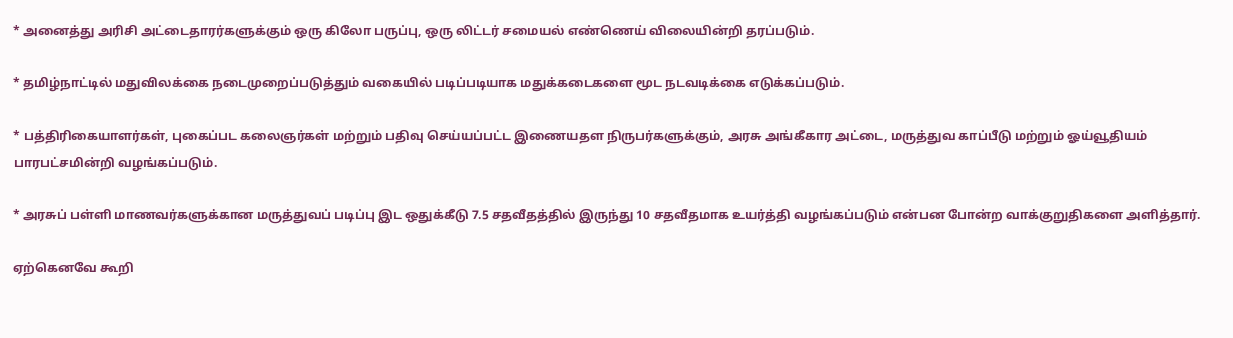* அனைத்து அரிசி அட்டைதாரர்களுக்கும் ஒரு கிலோ பருப்பு, ஒரு லிட்டர் சமையல் எண்ணெய் விலையின்றி தரப்படும்.

* தமிழ்நாட்டில் மதுவிலக்கை நடைமுறைப்படுத்தும் வகையில் படிப்படியாக மதுக்கடைகளை மூட நடவடிக்கை எடுக்கப்படும்.

* பத்திரிகையாளர்கள், புகைப்பட கலைஞர்கள் மற்றும் பதிவு செய்யப்பட்ட இணையதள நிருபர்களுக்கும், அரசு அங்கீகார அட்டை, மருத்துவ காப்பீடு மற்றும் ஓய்வூதியம் பாரபட்சமின்றி வழங்கப்படும்.

* அரசுப் பள்ளி மாணவர்களுக்கான மருத்துவப் படிப்பு இட ஒதுக்கீடு 7.5 சதவீதத்தில் இருந்து 10 சதவீதமாக உயர்த்தி வழங்கப்படும் என்பன போன்ற வாக்குறுதிகளை அளித்தார்.

ஏற்கெனவே கூறி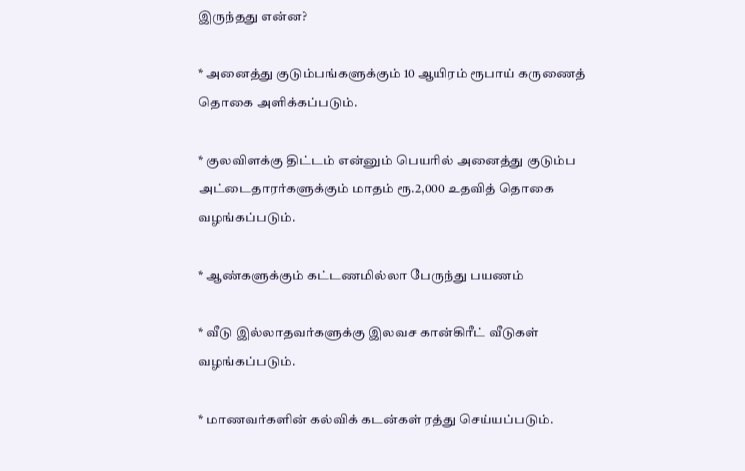இருந்தது என்ன?

* அனைத்து குடும்பங்களுக்கும் 10 ஆயிரம் ரூபாய் கருணைத் தொகை அளிக்கப்படும்.

* குலவிளக்கு திட்டம் என்னும் பெயரில் அனைத்து குடும்ப அட்டைதாரர்களுக்கும் மாதம் ரூ.2,000 உதவித் தொகை வழங்கப்படும்.

* ஆண்களுக்கும் கட்டணமில்லா பேருந்து பயணம்

* வீடு இல்லாதவர்களுக்கு இலவச கான்கிரீட் வீடுகள் வழங்கப்படும்.

* மாணவர்களின் கல்விக் கடன்கள் ரத்து செய்யப்படும்.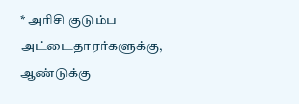* அரிசி குடும்ப அட்டைதாரர்களுக்கு, ஆண்டுக்கு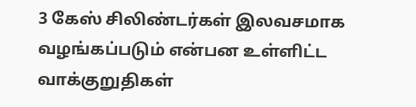3 கேஸ் சிலிண்டர்கள் இலவசமாக வழங்கப்படும் என்பன உள்ளிட்ட வாக்குறுதிகள்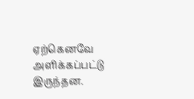ஏற்கெனவே அளிக்கப்பட்டு இருந்தன.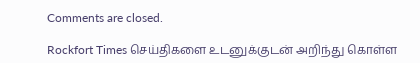Comments are closed.

Rockfort Times செய்திகளை உடனுக்குடன் அறிந்து கொள்ள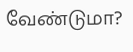வேண்டுமா?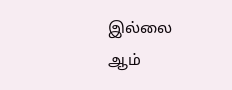இல்லை ஆம்